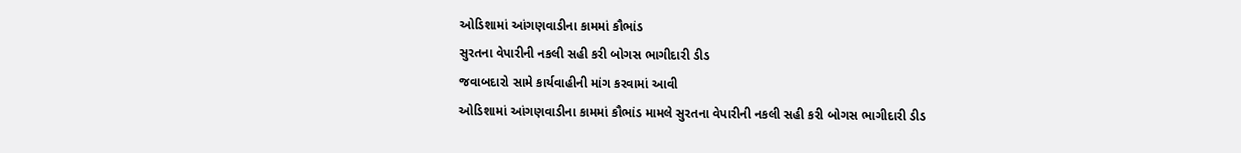ઓડિશામાં આંગણવાડીના કામમાં કૌભાંડ
સુરતના વેપારીની નકલી સહી કરી બોગસ ભાગીદારી ડીડ
જવાબદારો સામે કાર્યવાહીની માંગ કરવામાં આવી
ઓડિશામાં આંગણવાડીના કામમાં કૌભાંડ મામલે સુરતના વેપારીની નકલી સહી કરી બોગસ ભાગીદારી ડીડ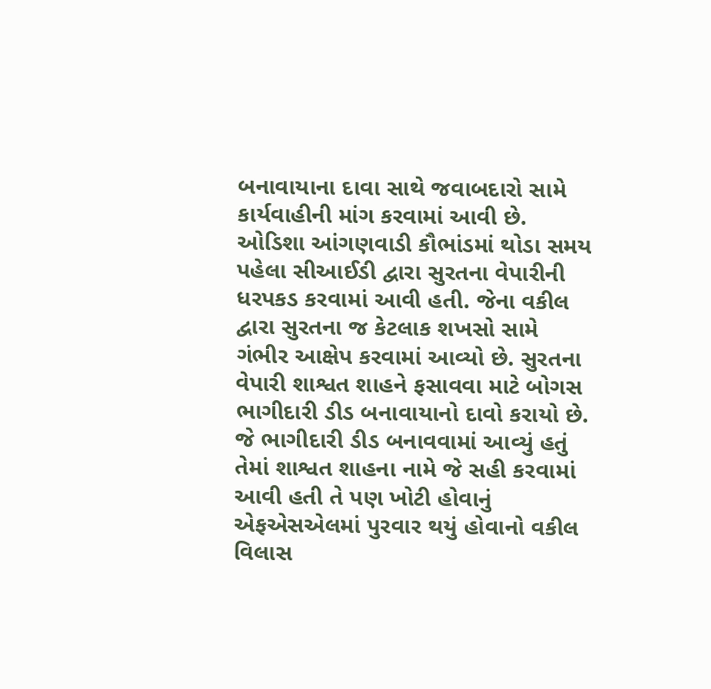બનાવાયાના દાવા સાથે જવાબદારો સામે કાર્યવાહીની માંગ કરવામાં આવી છે.
ઓડિશા આંગણવાડી કૌભાંડમાં થોડા સમય પહેલા સીઆઈડી દ્વારા સુરતના વેપારીની ધરપકડ કરવામાં આવી હતી. જેના વકીલ દ્વારા સુરતના જ કેટલાક શખસો સામે ગંભીર આક્ષેપ કરવામાં આવ્યો છે. સુરતના વેપારી શાશ્વત શાહને ફસાવવા માટે બોગસ ભાગીદારી ડીડ બનાવાયાનો દાવો કરાયો છે. જે ભાગીદારી ડીડ બનાવવામાં આવ્યું હતું તેમાં શાશ્વત શાહના નામે જે સહી કરવામાં આવી હતી તે પણ ખોટી હોવાનું એફએસએલમાં પુરવાર થયું હોવાનો વકીલ વિલાસ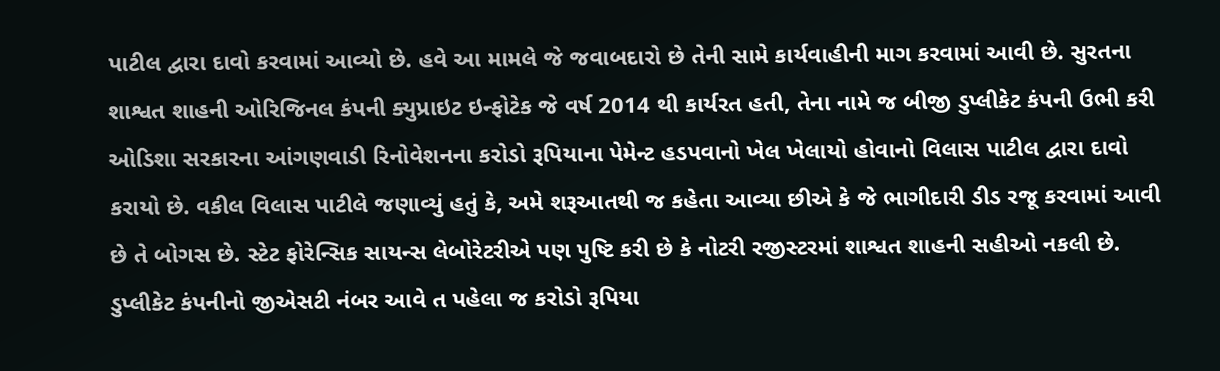પાટીલ દ્વારા દાવો કરવામાં આવ્યો છે. હવે આ મામલે જે જવાબદારો છે તેની સામે કાર્યવાહીની માગ કરવામાં આવી છે. સુરતના શાશ્વત શાહની ઓરિજિનલ કંપની ક્યુપ્રાઇટ ઇન્ફોટેક જે વર્ષ 2014 થી કાર્યરત હતી, તેના નામે જ બીજી ડુપ્લીકેટ કંપની ઉભી કરી ઓડિશા સરકારના આંગણવાડી રિનોવેશનના કરોડો રૂપિયાના પેમેન્ટ હડપવાનો ખેલ ખેલાયો હોવાનો વિલાસ પાટીલ દ્વારા દાવો કરાયો છે. વકીલ વિલાસ પાટીલે જણાવ્યું હતું કે, અમે શરૂઆતથી જ કહેતા આવ્યા છીએ કે જે ભાગીદારી ડીડ રજૂ કરવામાં આવી છે તે બોગસ છે. સ્ટેટ ફોરેન્સિક સાયન્સ લેબોરેટરીએ પણ પુષ્ટિ કરી છે કે નોટરી રજીસ્ટરમાં શાશ્વત શાહની સહીઓ નકલી છે.
ડુપ્લીકેટ કંપનીનો જીએસટી નંબર આવે ત પહેલા જ કરોડો રૂપિયા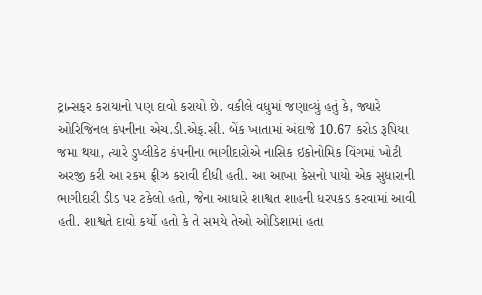ટ્રાન્સફર કરાયાનો પણ દાવો કરાયો છે. વકીલે વધુમાં જણાવ્યું હતું કે, જ્યારે ઓરિજિનલ કંપનીના એચ.ડી.એફ.સી. બેંક ખાતામાં અંદાજે 10.67 કરોડ રૂપિયા જમા થયા, ત્યારે ડુપ્લીકેટ કંપનીના ભાગીદારોએ નાસિક ઇકોનોમિક વિંગમાં ખોટી અરજી કરી આ રકમ ફ્રીઝ કરાવી દીધી હતી. આ આખા કેસનો પાયો એક સુધારાની ભાગીદારી ડીડ પર ટકેલો હતો, જેના આધારે શાશ્વત શાહની ધરપકડ કરવામાં આવી હતી. શાશ્વતે દાવો કર્યો હતો કે તે સમયે તેઓ ઓડિશામાં હતા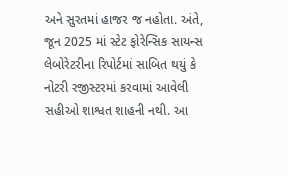અને સુરતમાં હાજર જ નહોતા. અંતે, જૂન 2025 માં સ્ટેટ ફોરેન્સિક સાયન્સ લેબોરેટરીના રિપોર્ટમાં સાબિત થયું કે નોટરી રજીસ્ટરમાં કરવામાં આવેલી સહીઓ શાશ્વત શાહની નથી. આ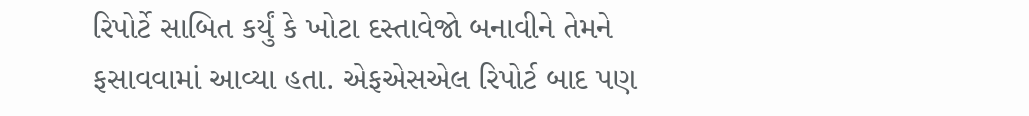રિપોર્ટે સાબિત કર્યું કે ખોટા દસ્તાવેજો બનાવીને તેમને ફસાવવામાં આવ્યા હતા. એફએસએલ રિપોર્ટ બાદ પણ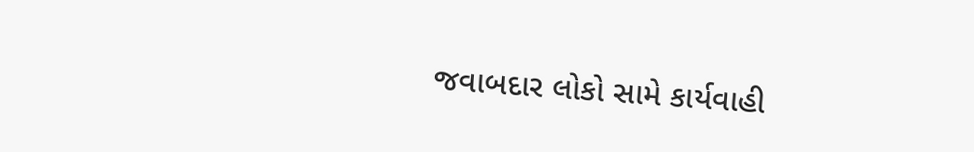જવાબદાર લોકો સામે કાર્યવાહી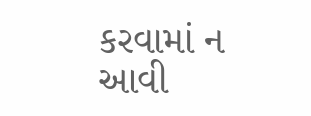કરવામાં ન આવી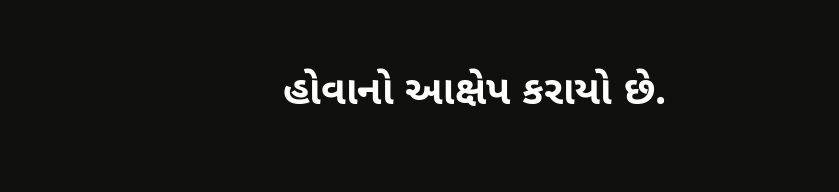હોવાનો આક્ષેપ કરાયો છે.